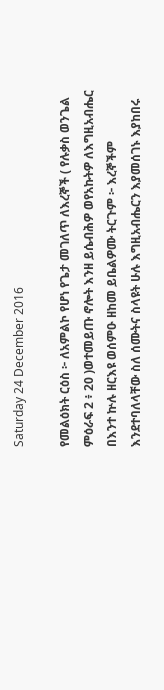Saturday 24 December 2016

የመልዕክት ርዕስ ፦ ለአምልኮ የሆነ የጌታ መገለጥ ለእረኞች ( የሉቃስ ወንጌል ምዕራፍ 2 ፥ 20 )ወተመይጡ ኖሎት እንዘ ይሴብሕዎ ወየአኩትዎ ለእግዚአብሔር በእንተ ኵሉ ዘርእዩ ወሰምዑ ዘከመ ይቤልዎሙ ትርጉም ፦ እረኞችም እንደተባለላቸው ስለ ሰሙትና ስላዩት ሁሉ እግዚአብሔርን እያመሰገኑ እያከበሩ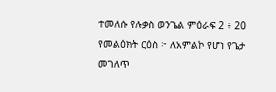ተመለሱ የሉቃስ ወንጌል ምዕራፍ 2 ፥ 20 የመልዕክት ርዕስ ፦ ለአምልኮ የሆነ የጌታ መገለጥ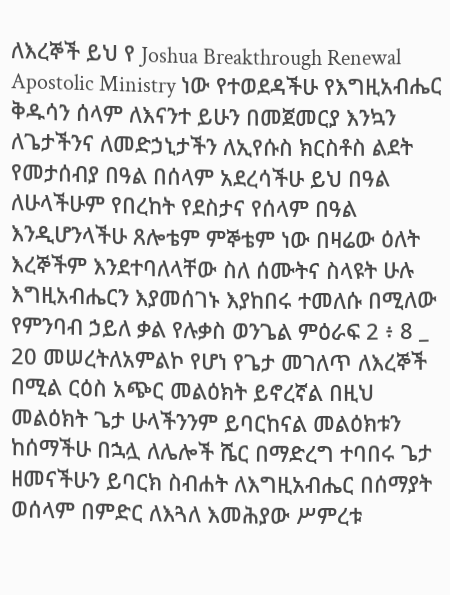ለእረኞች ይህ የ Joshua Breakthrough Renewal Apostolic Ministry ነው የተወደዳችሁ የእግዚአብሔር ቅዱሳን ሰላም ለእናንተ ይሁን በመጀመርያ እንኳን ለጌታችንና ለመድኃኒታችን ለኢየሱስ ክርስቶስ ልደት የመታሰብያ በዓል በሰላም አደረሳችሁ ይህ በዓል ለሁላችሁም የበረከት የደስታና የሰላም በዓል እንዲሆንላችሁ ጸሎቴም ምኞቴም ነው በዛሬው ዕለት እረኞችም እንደተባለላቸው ስለ ሰሙትና ስላዩት ሁሉ እግዚአብሔርን እያመሰገኑ እያከበሩ ተመለሱ በሚለው የምንባብ ኃይለ ቃል የሉቃስ ወንጌል ምዕራፍ 2 ፥ 8 _ 20 መሠረትለአምልኮ የሆነ የጌታ መገለጥ ለእረኞች በሚል ርዕስ አጭር መልዕክት ይኖረኛል በዚህ መልዕክት ጌታ ሁላችንንም ይባርከናል መልዕክቱን ከሰማችሁ በኋሏ ለሌሎች ሼር በማድረግ ተባበሩ ጌታ ዘመናችሁን ይባርክ ስብሐት ለእግዚአብሔር በሰማያት ወሰላም በምድር ለእጓለ እመሕያው ሥምረቱ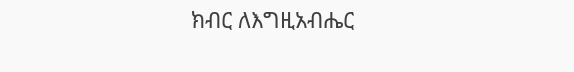ክብር ለእግዚአብሔር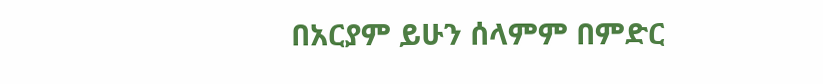በአርያም ይሁን ሰላምም በምድር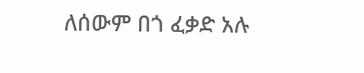ለሰውም በጎ ፈቃድ አሉ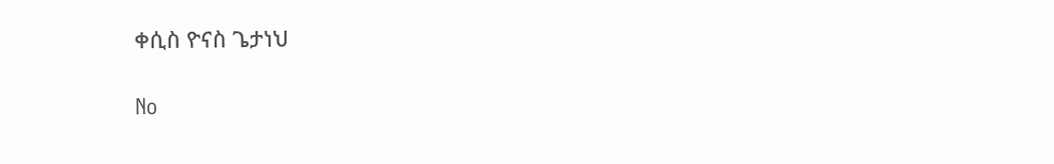ቀሲስ ዮናስ ጌታነህ

No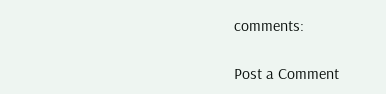comments:

Post a Comment